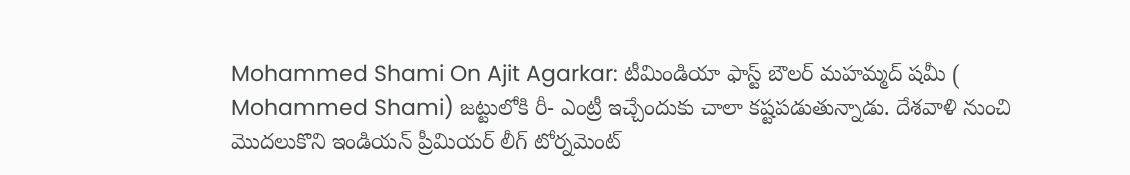Mohammed Shami On Ajit Agarkar: టీమిండియా ఫాస్ట్ బౌలర్ మహమ్మద్ షమీ ( Mohammed Shami) జట్టులోకి రీ- ఎంట్రీ ఇచ్చేందుకు చాలా కష్టపడుతున్నాడు. దేశవాళి నుంచి మొదలుకొని ఇండియన్ ప్రీమియర్ లీగ్ టోర్నమెంట్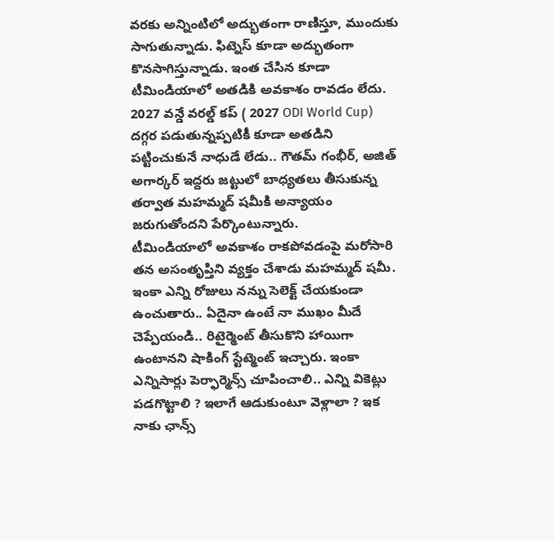వరకు అన్నింటిలో అద్భుతంగా రాణిస్తూ, ముందుకు సాగుతున్నాడు. ఫిట్నెస్ కూడా అద్భుతంగా కొనసాగిస్తున్నాడు. ఇంత చేసిన కూడా టీమిండియాలో అతడికి అవకాశం రావడం లేదు. 2027 వన్డే వరల్డ్ కప్ ( 2027 ODI World Cup) దగ్గర పడుతున్నప్పటికీ కూడా అతడిని పట్టించుకునే నాధుడే లేడు.. గౌతమ్ గంభీర్, అజిత్ అగార్కర్ ఇద్దరు జట్టులో బాధ్యతలు తీసుకున్న తర్వాత మహమ్మద్ షమీకి అన్యాయం జరుగుతోందని పేర్కొంటున్నారు.
టీమిండియాలో అవకాశం రాకపోవడంపై మరోసారి తన అసంతృప్తిని వ్యక్తం చేశాడు మహమ్మద్ షమీ. ఇంకా ఎన్ని రోజులు నన్ను సెలెక్ట్ చేయకుండా ఉంచుతారు.. ఏదైనా ఉంటే నా ముఖం మీదే చెప్పేయండి.. రిటైర్మెంట్ తీసుకొని హాయిగా ఉంటానని షాకింగ్ స్టేట్మెంట్ ఇచ్చారు. ఇంకా ఎన్నిసార్లు పెర్ఫార్మెన్స్ చూపించాలి.. ఎన్ని వికెట్లు పడగొట్టాలి ? ఇలాగే ఆడుకుంటూ వెళ్లాలా ? ఇక నాకు ఛాన్స్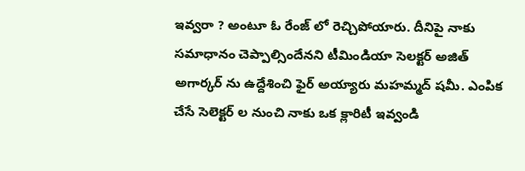ఇవ్వరా ? అంటూ ఓ రేంజ్ లో రెచ్చిపోయారు. దీనిపై నాకు సమాధానం చెప్పాల్సిందేనని టీమిండియా సెలక్టర్ అజిత్ అగార్కర్ ను ఉద్దేశించి ఫైర్ అయ్యారు మహమ్మద్ షమీ. ఎంపిక చేసే సెలెక్టర్ ల నుంచి నాకు ఒక క్లారిటీ ఇవ్వండి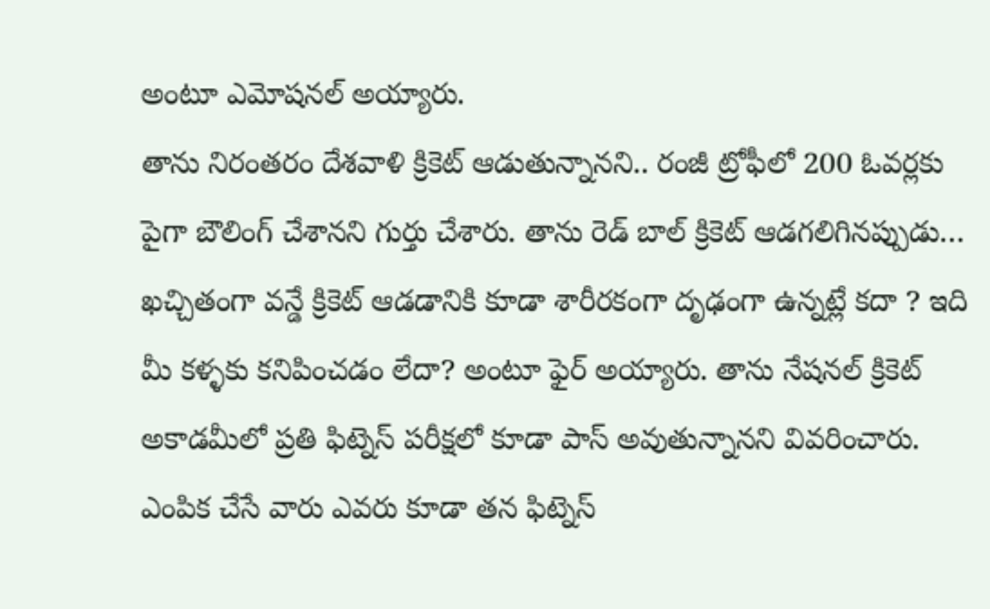అంటూ ఎమోషనల్ అయ్యారు.
తాను నిరంతరం దేశవాళి క్రికెట్ ఆడుతున్నానని.. రంజీ ట్రోఫీలో 200 ఓవర్లకు పైగా బౌలింగ్ చేశానని గుర్తు చేశారు. తాను రెడ్ బాల్ క్రికెట్ ఆడగలిగినప్పుడు… ఖచ్చితంగా వన్డే క్రికెట్ ఆడడానికి కూడా శారీరకంగా దృఢంగా ఉన్నట్లే కదా ? ఇది మీ కళ్ళకు కనిపించడం లేదా? అంటూ ఫైర్ అయ్యారు. తాను నేషనల్ క్రికెట్ అకాడమీలో ప్రతి ఫిట్నెస్ పరీక్షలో కూడా పాస్ అవుతున్నానని వివరించారు. ఎంపిక చేసే వారు ఎవరు కూడా తన ఫిట్నెస్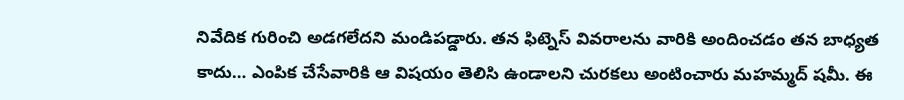నివేదిక గురించి అడగలేదని మండిపడ్డారు. తన ఫిట్నెస్ వివరాలను వారికి అందించడం తన బాధ్యత కాదు… ఎంపిక చేసేవారికి ఆ విషయం తెలిసి ఉండాలని చురకలు అంటించారు మహమ్మద్ షమీ. ఈ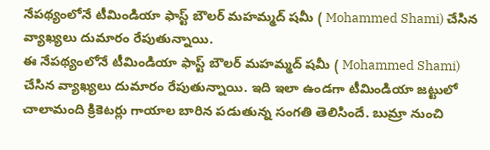నేపథ్యంలోనే టీమిండియా ఫాస్ట్ బౌలర్ మహమ్మద్ షమీ ( Mohammed Shami) చేసిన వ్యాఖ్యలు దుమారం రేపుతున్నాయి.
ఈ నేపథ్యంలోనే టీమిండియా ఫాస్ట్ బౌలర్ మహమ్మద్ షమీ ( Mohammed Shami) చేసిన వ్యాఖ్యలు దుమారం రేపుతున్నాయి. ఇది ఇలా ఉండగా టీమిండియా జట్టులో చాలామంది క్రికెటర్లు గాయాల బారిన పడుతున్న సంగతి తెలిసిందే. బుమ్రా నుంచి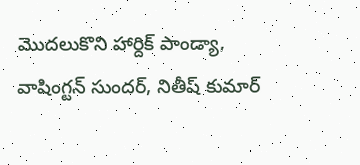మొదలుకొని హార్దిక్ పాండ్యా, వాషింగ్టన్ సుందర్, నితీష్ కుమార్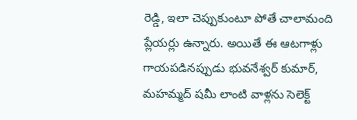రెడ్డి, ఇలా చెప్పుకుంటూ పోతే చాలామంది ప్లేయర్లు ఉన్నారు. అయితే ఈ ఆటగాళ్లు గాయపడినప్పుడు భువనేశ్వర్ కుమార్, మహమ్మద్ షమీ లాంటి వాళ్లను సెలెక్ట్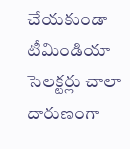చేయకుండా టీమిండియా సెలక్టర్లు చాలా దారుణంగా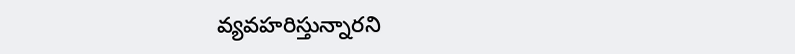వ్యవహరిస్తున్నారని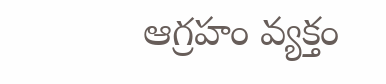ఆగ్రహం వ్యక్తం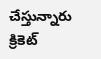చేస్తున్నారు క్రికెట్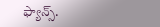ఫ్యాన్స్.